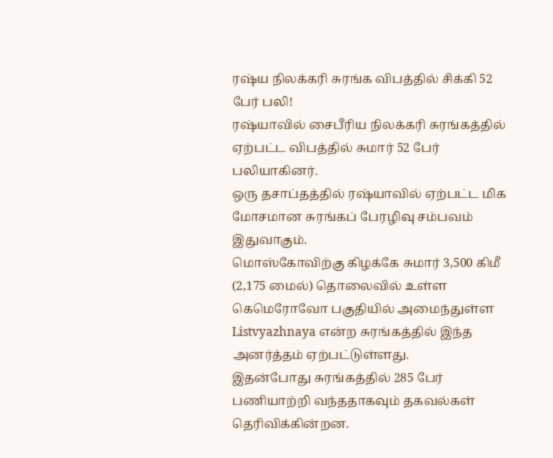ரஷ்ய நிலக்கரி சுரங்க விபத்தில் சிக்கி 52 பேர் பலி!
ரஷ்யாவில் சைபீரிய நிலக்கரி சுரங்கத்தில் ஏற்பட்ட விபத்தில் சுமார் 52 பேர் பலியாகினர்.
ஒரு தசாப்தத்தில் ரஷ்யாவில் ஏற்பட்ட மிக மோசமான சுரங்கப் பேரழிவு சம்பவம் இதுவாகும்.
மொஸ்கோவிற்கு கிழக்கே சுமார் 3,500 கிமீ (2,175 மைல்) தொலைவில் உள்ள கெமெரோவோ பகுதியில் அமைந்துள்ள Listvyazhnaya என்ற சுரங்கத்தில் இந்த அனர்த்தம் ஏற்பட்டுள்ளது.
இதன்போது சுரங்கத்தில் 285 பேர் பணியாற்றி வந்ததாகவும் தகவல்கள் தெரிவிக்கின்றன.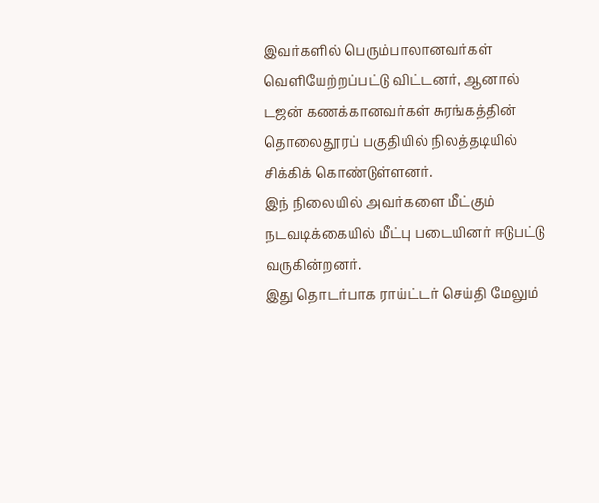இவர்களில் பெரும்பாலானவர்கள் வெளியேற்றப்பட்டு விட்டனர், ஆனால் டஜன் கணக்கானவர்கள் சுரங்கத்தின் தொலைதூரப் பகுதியில் நிலத்தடியில் சிக்கிக் கொண்டுள்ளனர்.
இந் நிலையில் அவர்களை மீட்கும் நடவடிக்கையில் மீட்பு படையினர் ஈடுபட்டு வருகின்றனர்.
இது தொடர்பாக ராய்ட்டர் செய்தி மேலும்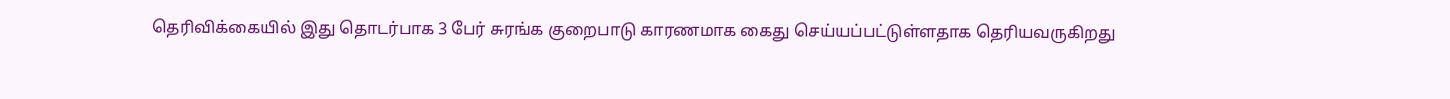தெரிவிக்கையில் இது தொடர்பாக 3 பேர் சுரங்க குறைபாடு காரணமாக கைது செய்யப்பட்டுள்ளதாக தெரியவருகிறது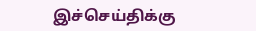இச்செய்திக்கு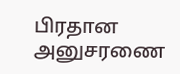பிரதான அனுசரணை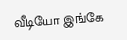வீடியோ இங்கே